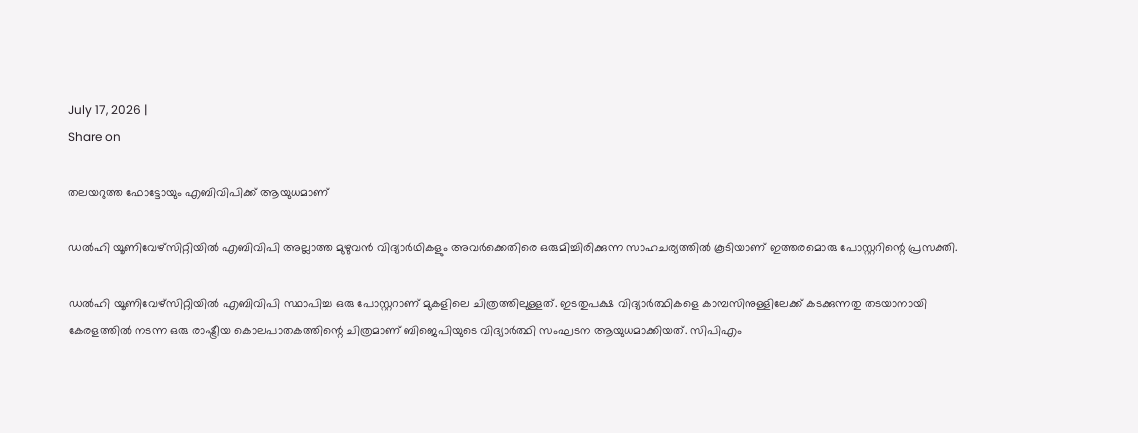July 17, 2026 |
Share on

തലയറുത്ത ഫോട്ടോയും എബിവിപിക്ക് ആയുധമാണ്

ഡല്‍ഹി യൂണിവേഴ്സിറ്റിയില്‍ എബിവിപി അല്ലാത്ത മുഴുവന്‍ വിദ്യാര്‍ഥികളും അവര്‍ക്കെതിരെ ഒരുമിച്ചിരിക്കുന്ന സാഹചര്യത്തില്‍ കൂടിയാണ് ഇത്തരമൊരു പോസ്റ്ററിന്റെ പ്രസക്തി.

ഡല്‍ഹി യൂണിവേഴ്സിറ്റിയില്‍ എബിവിപി സ്ഥാപിച്ച ഒരു പോസ്റ്ററാണ് മുകളിലെ ചിത്രത്തിലുള്ളത്. ഇടതുപക്ഷ വിദ്യാര്‍ത്ഥികളെ കാമ്പസിനുള്ളിലേക്ക് കടക്കുന്നതു തടയാനായി കേരളത്തില്‍ നടന്ന ഒരു രാഷ്ട്രീയ കൊലപാതകത്തിന്റെ ചിത്രമാണ് ബിജെപിയുടെ വിദ്യാര്‍ത്ഥി സംഘടന ആയുധമാക്കിയത്. സിപിഎം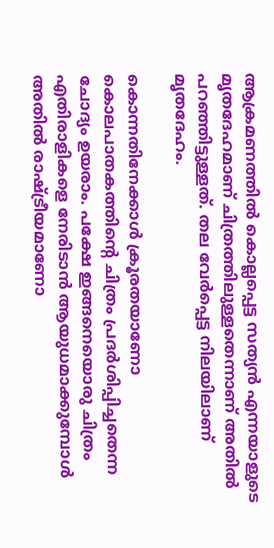ആക്രമണത്തില്‍ കൊല്ലപ്പെട്ട സത്യന്‍ എന്നയാളുടെ മൃതദേഹമാണ് ചിത്രത്തിലുള്ളതെന്നാണ് അതില്‍ പറഞ്ഞിട്ടുള്ളത്. തല വേര്‍പ്പെട്ട നിലയിലാണ് മൃതദേഹം.

കൊന്നതിനേക്കാള്‍ ക്രൂരതയാണോ കൊലപാതകത്തിന്റെ ചിത്രം പ്രദര്‍ശിപ്പിച്ചതെന്ന ചോദ്യം ഉയരാം. പക്ഷേ ഇങ്ങനെയൊരു ചിത്രം എതിരാളികളെ നേരിടാന്‍ ആയുധമാക്കുമ്പോള്‍ അതില്‍ രാഷ്ട്രീയമാണോ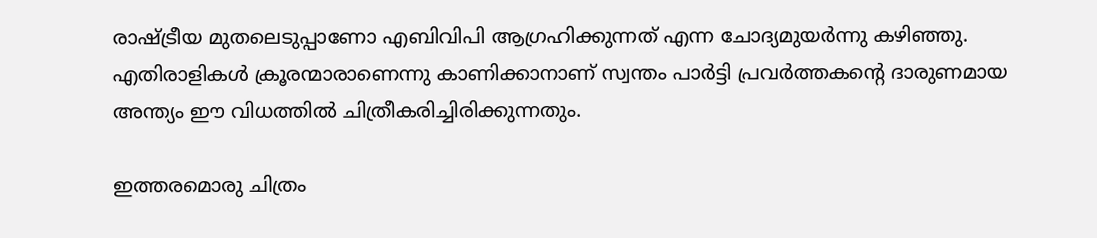രാഷ്ട്രീയ മുതലെടുപ്പാണോ എബിവിപി ആഗ്രഹിക്കുന്നത് എന്ന ചോദ്യമുയര്‍ന്നു കഴിഞ്ഞു. എതിരാളികള്‍ ക്രൂരന്മാരാണെന്നു കാണിക്കാനാണ് സ്വന്തം പാര്‍ട്ടി പ്രവര്‍ത്തകന്റെ ദാരുണമായ അന്ത്യം ഈ വിധത്തില്‍ ചിത്രീകരിച്ചിരിക്കുന്നതും.

ഇത്തരമൊരു ചിത്രം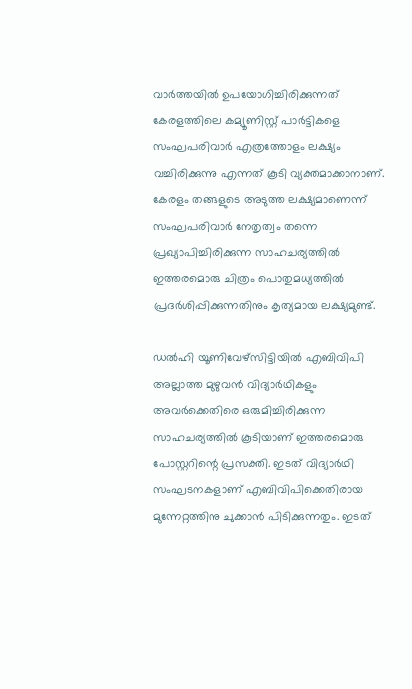വാര്‍ത്തയില്‍ ഉപയോഗിച്ചിരിക്കുന്നത് കേരളത്തിലെ കമ്യൂണിസ്റ്റ് പാര്‍ട്ടികളെ സംഘപരിവാര്‍ എത്രത്തോളം ലക്ഷ്യം വച്ചിരിക്കുന്നു എന്നത് കൂടി വ്യക്തമാക്കാനാണ്. കേരളം തങ്ങളുടെ അടുത്ത ലക്ഷ്യമാണെന്ന് സംഘപരിവാര്‍ നേതൃത്വം തന്നെ പ്രഖ്യാപിച്ചിരിക്കുന്ന സാഹചര്യത്തില്‍ ഇത്തരമൊരു ചിത്രം പൊതുമധ്യത്തില്‍ പ്രദര്‍ശിപ്പിക്കുന്നതിനും കൃത്യമായ ലക്ഷ്യമുണ്ട്.

ഡല്‍ഹി യൂണിവേഴ്സിട്ടിയില്‍ എബിവിപി അല്ലാത്ത മുഴുവന്‍ വിദ്യാര്‍ഥികളും അവര്‍ക്കെതിരെ ഒരുമിച്ചിരിക്കുന്ന സാഹചര്യത്തില്‍ കൂടിയാണ് ഇത്തരമൊരു പോസ്റ്ററിന്റെ പ്രസക്തി. ഇടത് വിദ്യാര്‍ഥി സംഘടനകളാണ് എബിവിപിക്കെതിരായ മുന്നേറ്റത്തിനു ചുക്കാന്‍ പിടിക്കുന്നതും. ഇടത്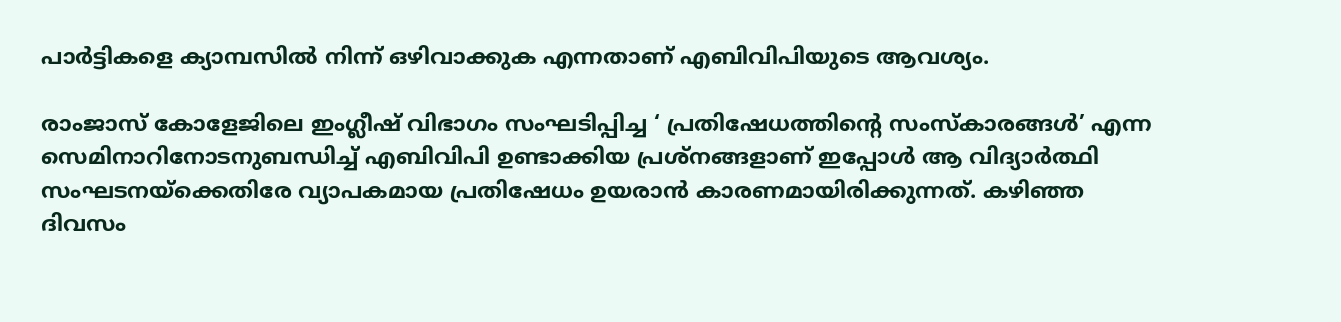പാര്‍ട്ടികളെ ക്യാമ്പസില്‍ നിന്ന് ഒഴിവാക്കുക എന്നതാണ് എബിവിപിയുടെ ആവശ്യം.

രാംജാസ് കോളേജിലെ ഇംഗ്ലീഷ് വിഭാഗം സംഘടിപ്പിച്ച ‘ പ്രതിഷേധത്തിന്റെ സംസ്‌കാരങ്ങള്‍’ എന്ന സെമിനാറിനോടനുബന്ധിച്ച് എബിവിപി ഉണ്ടാക്കിയ പ്രശ്‌നങ്ങളാണ് ഇപ്പോള്‍ ആ വിദ്യാര്‍ത്ഥി സംഘടനയ്‌ക്കെതിരേ വ്യാപകമായ പ്രതിഷേധം ഉയരാന്‍ കാരണമായിരിക്കുന്നത്. കഴിഞ്ഞ ദിവസം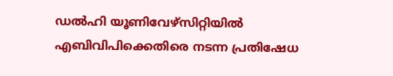ഡല്‍ഹി യൂണിവേഴ്സിറ്റിയില്‍ എബിവിപിക്കെതിരെ നടന്ന പ്രതിഷേധ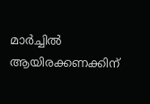മാര്‍ച്ചില്‍ ആയിരക്കണക്കിന്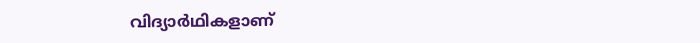വിദ്യാര്‍ഥികളാണ്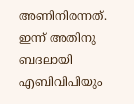അണിനിരന്നത്. ഇന്ന് അതിനു ബദലായി എബിവിപിയും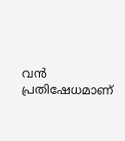വന്‍ പ്രതിഷേധമാണ്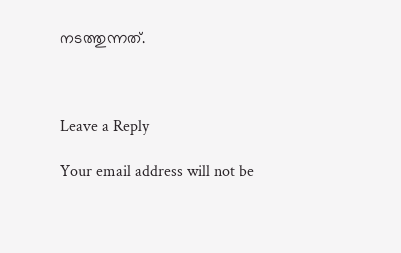നടത്തുന്നത്.



Leave a Reply

Your email address will not be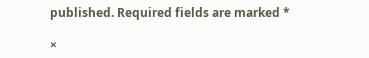published. Required fields are marked *

×